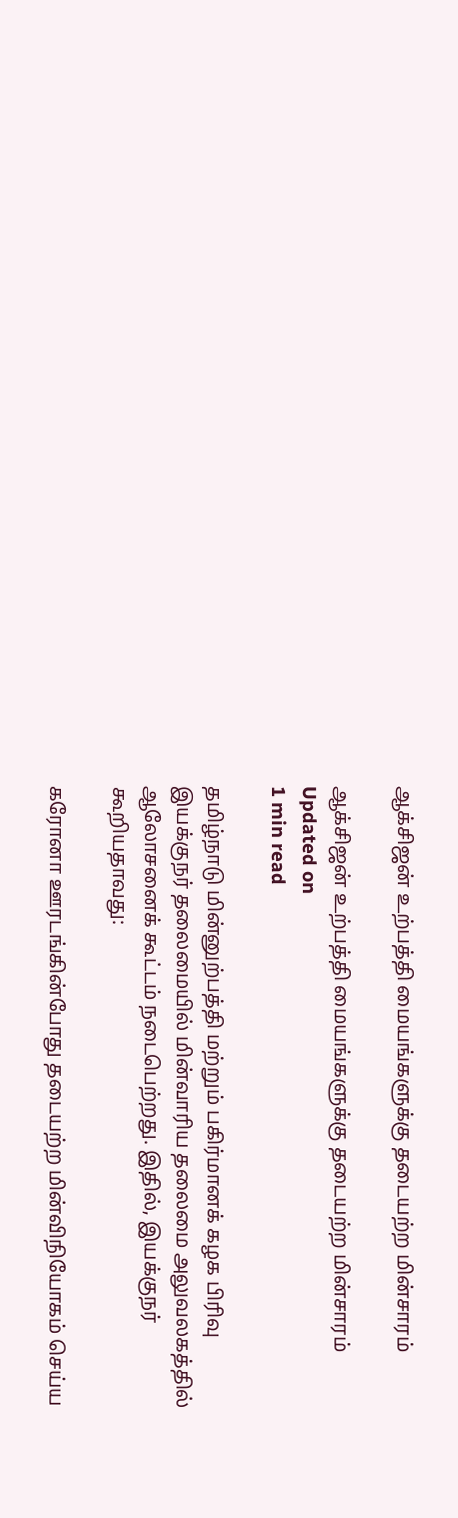ஆக்சிஜன் உற்பத்தி மையங்களுக்கு தடையற்ற மின்சாரம்

ஆக்சிஜன் உற்பத்தி மையங்களுக்கு தடையற்ற மின்சாரம்
Updated on
1 min read

தமிழ்நாடு மின்னுற்பத்தி மற்றும் பகிர்மானக் கழக பிரிவு இயக்குநர் தலைமையில் மின்வாரிய தலைமை அலுவலகத்தில் ஆலோசனைக் கூட்டம் நடைபெற்றது. இதில், இயக்குநர் கூறியதாவது:

கரோனா ஊரடங்கின்போது தடையற்ற மின்விநியோகம் செய்ய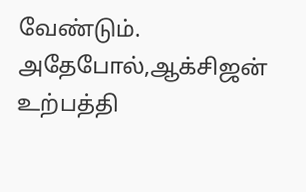வேண்டும். அதேபோல்,ஆக்சிஜன் உற்பத்தி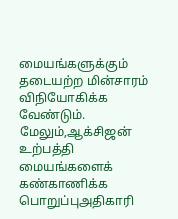மையங்களுக்கும் தடையற்ற மின்சாரம் விநியோகிக்க வேண்டும். மேலும்,ஆக்சிஜன் உற்பத்தி மையங்களைக் கண்காணிக்க பொறுப்புஅதிகாரி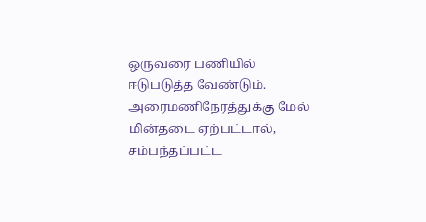ஒருவரை பணியில் ஈடுபடுத்த வேண்டும். அரைமணிநேரத்துக்கு மேல் மின்தடை ஏற்பட்டால், சம்பந்தப்பட்ட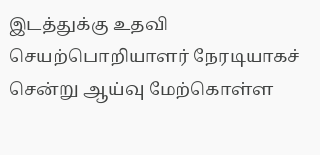இடத்துக்கு உதவி செயற்பொறியாளர் நேரடியாகச் சென்று ஆய்வு மேற்கொள்ள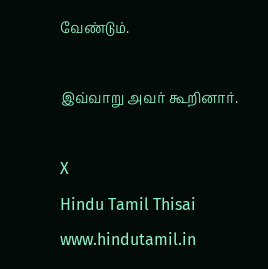வேண்டும்.

இவ்வாறு அவர் கூறினார்.

X
Hindu Tamil Thisai
www.hindutamil.in